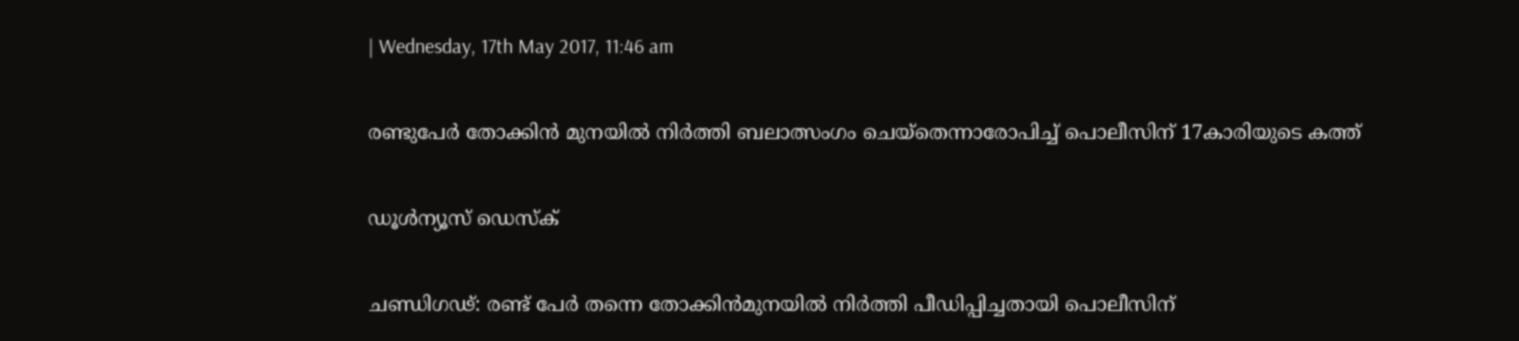| Wednesday, 17th May 2017, 11:46 am

രണ്ടുപേര്‍ തോക്കിന്‍ മുനയില്‍ നിര്‍ത്തി ബലാത്സംഗം ചെയ്‌തെന്നാരോപിച്ച് പൊലീസിന് 17കാരിയുടെ കത്ത്

ഡൂള്‍ന്യൂസ് ഡെസ്‌ക്

ചണ്ഡിഗഢ്: രണ്ട് പേര്‍ തന്നെ തോക്കിന്‍മുനയില്‍ നിര്‍ത്തി പീഡിപ്പിച്ചതായി പൊലീസിന്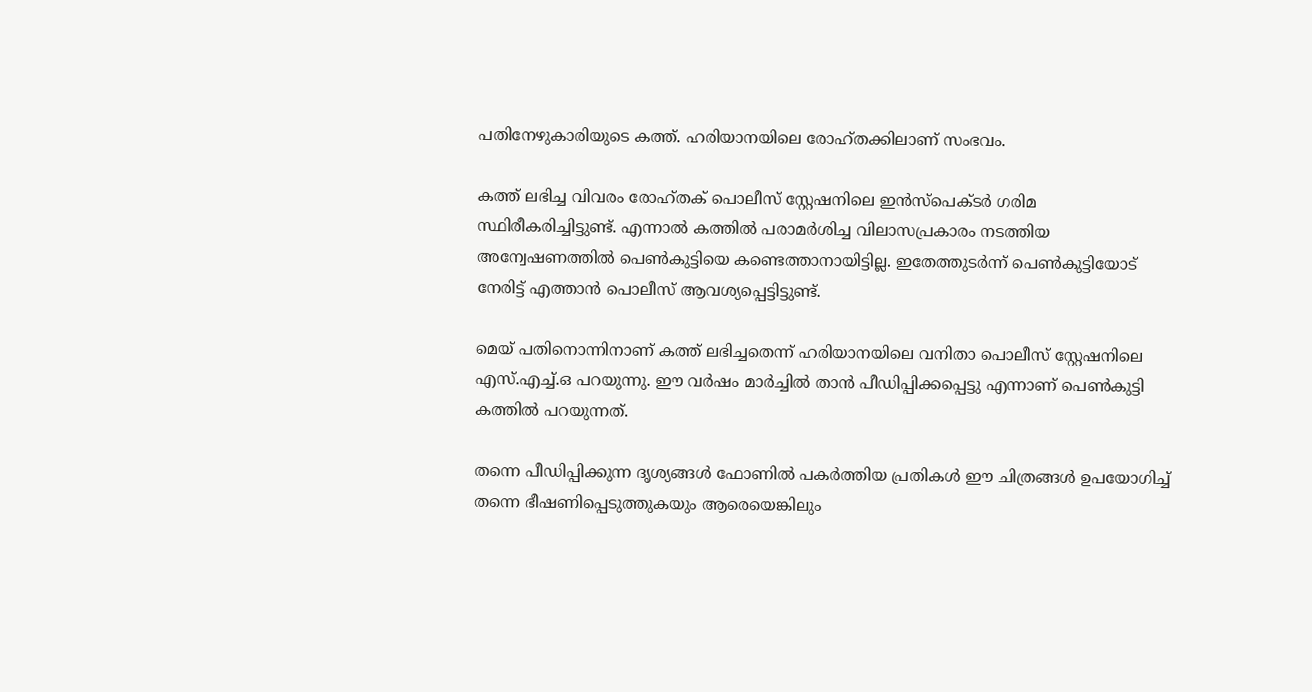പതിനേഴുകാരിയുടെ കത്ത്. ഹരിയാനയിലെ രോഹ്തക്കിലാണ് സംഭവം.

കത്ത് ലഭിച്ച വിവരം രോഹ്തക് പൊലീസ് സ്റ്റേഷനിലെ ഇന്‍സ്പെക്ടര്‍ ഗരിമ സ്ഥിരീകരിച്ചിട്ടുണ്ട്. എന്നാല്‍ കത്തില്‍ പരാമര്‍ശിച്ച വിലാസപ്രകാരം നടത്തിയ അന്വേഷണത്തില്‍ പെണ്‍കുട്ടിയെ കണ്ടെത്താനായിട്ടില്ല. ഇതേത്തുടര്‍ന്ന് പെണ്‍കുട്ടിയോട് നേരിട്ട് എത്താന്‍ പൊലീസ് ആവശ്യപ്പെട്ടിട്ടുണ്ട്.

മെയ് പതിനൊന്നിനാണ് കത്ത് ലഭിച്ചതെന്ന് ഹരിയാനയിലെ വനിതാ പൊലീസ് സ്റ്റേഷനിലെ എസ്.എച്ച്.ഒ പറയുന്നു. ഈ വര്‍ഷം മാര്‍ച്ചില്‍ താന്‍ പീഡിപ്പിക്കപ്പെട്ടു എന്നാണ് പെണ്‍കുട്ടി കത്തില്‍ പറയുന്നത്.

തന്നെ പീഡിപ്പിക്കുന്ന ദൃശ്യങ്ങള്‍ ഫോണില്‍ പകര്‍ത്തിയ പ്രതികള്‍ ഈ ചിത്രങ്ങള്‍ ഉപയോഗിച്ച് തന്നെ ഭീഷണിപ്പെടുത്തുകയും ആരെയെങ്കിലും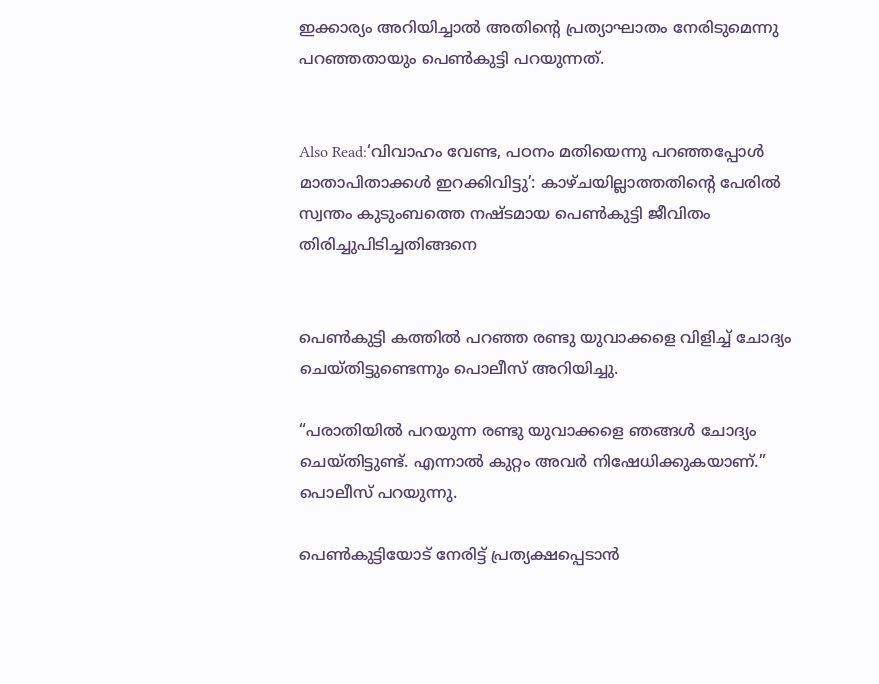ഇക്കാര്യം അറിയിച്ചാല്‍ അതിന്റെ പ്രത്യാഘാതം നേരിടുമെന്നു പറഞ്ഞതായും പെണ്‍കുട്ടി പറയുന്നത്.


Also Read:‘വിവാഹം വേണ്ട, പഠനം മതിയെന്നു പറഞ്ഞപ്പോള്‍ മാതാപിതാക്കള്‍ ഇറക്കിവിട്ടു’: കാഴ്ചയില്ലാത്തതിന്റെ പേരില്‍ സ്വന്തം കുടുംബത്തെ നഷ്ടമായ പെണ്‍കുട്ടി ജീവിതം തിരിച്ചുപിടിച്ചതിങ്ങനെ


പെണ്‍കുട്ടി കത്തില്‍ പറഞ്ഞ രണ്ടു യുവാക്കളെ വിളിച്ച് ചോദ്യം ചെയ്തിട്ടുണ്ടെന്നും പൊലീസ് അറിയിച്ചു.

“പരാതിയില്‍ പറയുന്ന രണ്ടു യുവാക്കളെ ഞങ്ങള്‍ ചോദ്യം ചെയ്തിട്ടുണ്ട്. എന്നാല്‍ കുറ്റം അവര്‍ നിഷേധിക്കുകയാണ്.” പൊലീസ് പറയുന്നു.

പെണ്‍കുട്ടിയോട് നേരിട്ട് പ്രത്യക്ഷപ്പെടാന്‍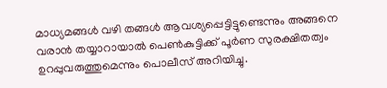മാധ്യമങ്ങള്‍ വഴി തങ്ങള്‍ ആവശ്യപ്പെട്ടിട്ടുണ്ടെന്നും അങ്ങനെ വരാന്‍ തയ്യാറായാല്‍ പെണ്‍കുട്ടിക്ക് പൂര്‍ണ സുരക്ഷിതത്വം ഉറപ്പുവരുത്തുമെന്നും പൊലീസ് അറിയിച്ചു.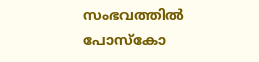സംഭവത്തില്‍ പോസ്‌കോ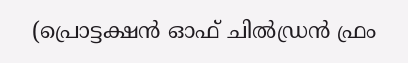(പ്രൊട്ടക്ഷന്‍ ഓഫ് ചില്‍ഡ്രന്‍ ഫ്രം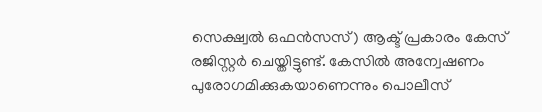സെക്ഷ്വല്‍ ഒഫന്‍സസ്) ആക്ട് പ്രകാരം കേസ് രജിസ്റ്റര്‍ ചെയ്തിട്ടുണ്ട്. കേസില്‍ അന്വേഷണം പുരോഗമിക്കുകയാണെന്നും പൊലീസ്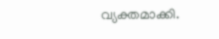വ്യക്തമാക്കി.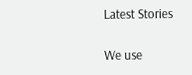Latest Stories

We use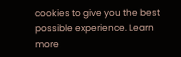cookies to give you the best possible experience. Learn more